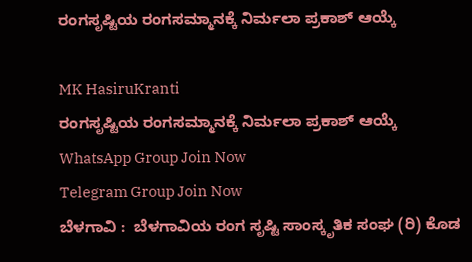ರಂಗಸೃಷ್ಟಿಯ ರಂಗಸಮ್ಮಾನಕ್ಕೆ ನಿರ್ಮಲಾ ಪ್ರಕಾಶ್ ಆಯ್ಕೆ

MK HasiruKranti
ರಂಗಸೃಷ್ಟಿಯ ರಂಗಸಮ್ಮಾನಕ್ಕೆ ನಿರ್ಮಲಾ ಪ್ರಕಾಶ್ ಆಯ್ಕೆ
WhatsApp Group Join Now
Telegram Group Join Now
ಬೆಳಗಾವಿ :  ಬೆಳಗಾವಿಯ ರಂಗ ಸೃಷ್ಟಿ ಸಾಂಸ್ಕೃತಿಕ ಸಂಘ (ರಿ) ಕೊಡ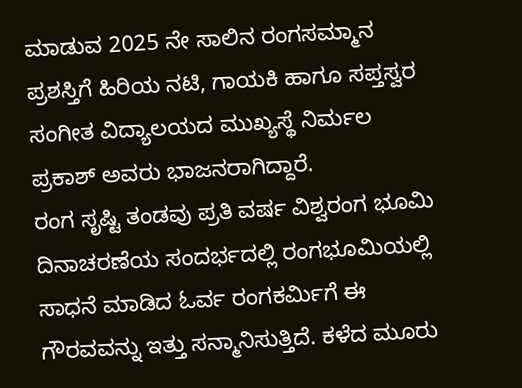ಮಾಡುವ 2025 ನೇ ಸಾಲಿನ ರಂಗಸಮ್ಮಾನ ಪ್ರಶಸ್ತಿಗೆ ಹಿರಿಯ ನಟಿ, ಗಾಯಕಿ ಹಾಗೂ ಸಪ್ತಸ್ವರ ಸಂಗೀತ ವಿದ್ಯಾಲಯದ ಮುಖ್ಯಸ್ಥೆ ನಿರ್ಮಲ ಪ್ರಕಾಶ್ ಅವರು ಭಾಜನರಾಗಿದ್ದಾರೆ.
ರಂಗ ಸೃಷ್ಟಿ ತಂಡವು ಪ್ರತಿ ವರ್ಷ ವಿಶ್ವರಂಗ ಭೂಮಿ ದಿನಾಚರಣೆಯ ಸಂದರ್ಭದಲ್ಲಿ ರಂಗಭೂಮಿಯಲ್ಲಿ ಸಾಧನೆ ಮಾಡಿದ ಓರ್ವ ರಂಗಕರ್ಮಿಗೆ ಈ ಗೌರವವನ್ನು ಇತ್ತು ಸನ್ಮಾನಿಸುತ್ತಿದೆ. ಕಳೆದ ಮೂರು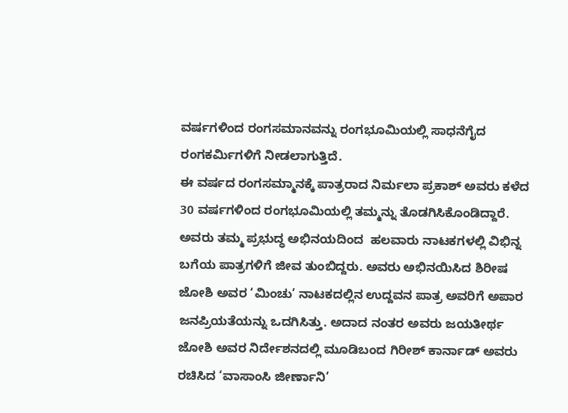ವರ್ಷಗಳಿಂದ ರಂಗಸಮಾನವನ್ನು ರಂಗಭೂಮಿಯಲ್ಲಿ ಸಾಧನೆಗೈದ  ರಂಗಕರ್ಮಿಗಳಿಗೆ ನೀಡಲಾಗುತ್ತಿದೆ.
ಈ ವರ್ಷದ ರಂಗಸಮ್ಮಾನಕ್ಕೆ ಪಾತ್ರರಾದ ನಿರ್ಮಲಾ ಪ್ರಕಾಶ್ ಅವರು ಕಳೆದ 30 ವರ್ಷಗಳಿಂದ ರಂಗಭೂಮಿಯಲ್ಲಿ ತಮ್ಮನ್ನು ತೊಡಗಿಸಿಕೊಂಡಿದ್ದಾರೆ. ಅವರು ತಮ್ಮ ಪ್ರಭುದ್ಧ ಅಭಿನಯದಿಂದ  ಹಲವಾರು ನಾಟಕಗಳಲ್ಲಿ ವಿಭಿನ್ನ ಬಗೆಯ ಪಾತ್ರಗಳಿಗೆ ಜೀವ ತುಂಬಿದ್ದರು. ಅವರು ಅಭಿನಯಿಸಿದ ಶಿರೀಷ ಜೋಶಿ ಅವರ ‘ಮಿಂಚು’ ನಾಟಕದಲ್ಲಿನ ಉದ್ದವನ ಪಾತ್ರ ಅವರಿಗೆ ಅಪಾರ ಜನಪ್ರಿಯತೆಯನ್ನು ಒದಗಿಸಿತ್ತು. ಅದಾದ ನಂತರ ಅವರು ಜಯತೀರ್ಥ ಜೋಶಿ ಅವರ ನಿರ್ದೇಶನದಲ್ಲಿ ಮೂಡಿಬಂದ ಗಿರೀಶ್ ಕಾರ್ನಾಡ್ ಅವರು ರಚಿಸಿದ ‘ವಾಸಾಂಸಿ ಜೀರ್ಣಾನಿ’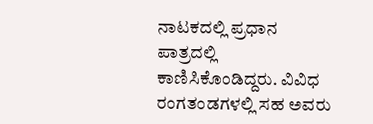ನಾಟಕದಲ್ಲಿ ಪ್ರಧಾನ ಪಾತ್ರದಲ್ಲಿ ಕಾಣಿಸಿಕೊಂಡಿದ್ದರು. ವಿವಿಧ ರಂಗತಂಡಗಳಲ್ಲಿ ಸಹ ಅವರು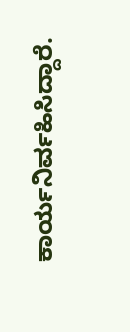ಕಾರ್ಯನಿರ್ವಹಿಸಿದ್ದಾರೆ.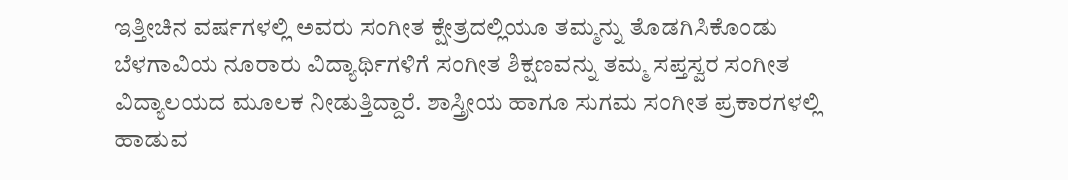ಇತ್ತೀಚಿನ ವರ್ಷಗಳಲ್ಲಿ ಅವರು ಸಂಗೀತ ಕ್ಷೇತ್ರದಲ್ಲಿಯೂ ತಮ್ಮನ್ನು ತೊಡಗಿಸಿಕೊಂಡು ಬೆಳಗಾವಿಯ ನೂರಾರು ವಿದ್ಯಾರ್ಥಿಗಳಿಗೆ ಸಂಗೀತ ಶಿಕ್ಷಣವನ್ನು ತಮ್ಮ ಸಪ್ತಸ್ವರ ಸಂಗೀತ ವಿದ್ಯಾಲಯದ ಮೂಲಕ ನೀಡುತ್ತಿದ್ದಾರೆ. ಶಾಸ್ತ್ರೀಯ ಹಾಗೂ ಸುಗಮ ಸಂಗೀತ ಪ್ರಕಾರಗಳಲ್ಲಿ ಹಾಡುವ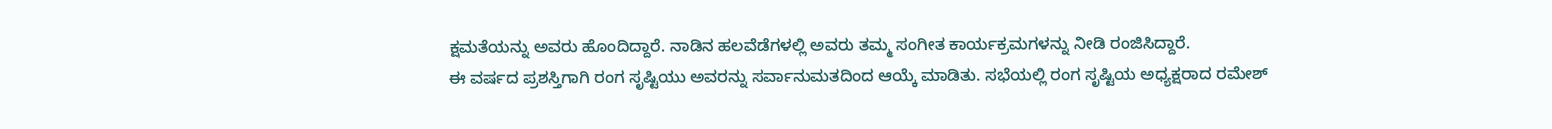ಕ್ಷಮತೆಯನ್ನು ಅವರು ಹೊಂದಿದ್ದಾರೆ. ನಾಡಿನ ಹಲವೆಡೆಗಳಲ್ಲಿ ಅವರು ತಮ್ಮ ಸಂಗೀತ ಕಾರ್ಯಕ್ರಮಗಳನ್ನು ನೀಡಿ ರಂಜಿಸಿದ್ದಾರೆ.
ಈ ವರ್ಷದ ಪ್ರಶಸ್ತಿಗಾಗಿ ರಂಗ ಸೃಷ್ಟಿಯು ಅವರನ್ನು ಸರ್ವಾನುಮತದಿಂದ ಆಯ್ಕೆ ಮಾಡಿತು. ಸಭೆಯಲ್ಲಿ ರಂಗ ಸೃಷ್ಟಿಯ ಅಧ್ಯಕ್ಷರಾದ ರಮೇಶ್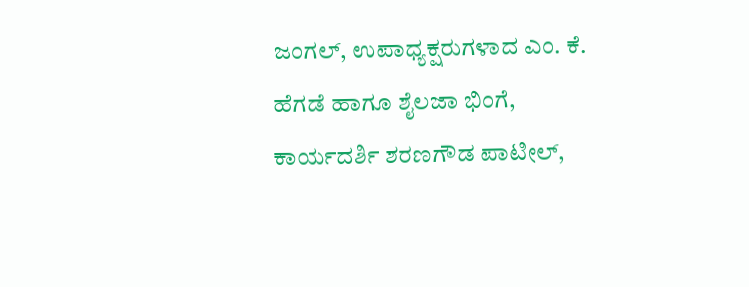ಜಂಗಲ್, ಉಪಾಧ್ಯಕ್ಷರುಗಳಾದ ಎಂ. ಕೆ. ಹೆಗಡೆ ಹಾಗೂ ಶೈಲಜಾ ಭಿಂಗೆ, ಕಾರ್ಯದರ್ಶಿ ಶರಣಗೌಡ ಪಾಟೀಲ್,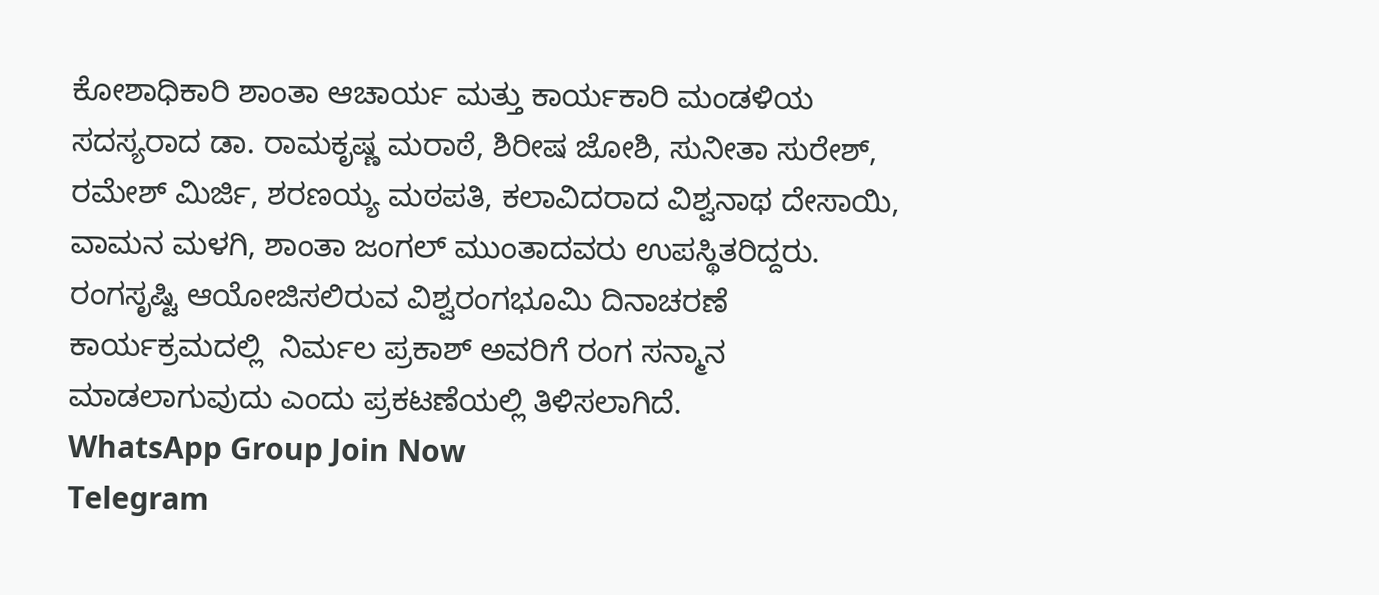ಕೋಶಾಧಿಕಾರಿ ಶಾಂತಾ ಆಚಾರ್ಯ ಮತ್ತು ಕಾರ್ಯಕಾರಿ ಮಂಡಳಿಯ ಸದಸ್ಯರಾದ ಡಾ. ರಾಮಕೃಷ್ಣ ಮರಾಠೆ, ಶಿರೀಷ ಜೋಶಿ, ಸುನೀತಾ ಸುರೇಶ್, ರಮೇಶ್ ಮಿರ್ಜಿ, ಶರಣಯ್ಯ ಮಠಪತಿ, ಕಲಾವಿದರಾದ ವಿಶ್ವನಾಥ ದೇಸಾಯಿ, ವಾಮನ ಮಳಗಿ, ಶಾಂತಾ ಜಂಗಲ್ ಮುಂತಾದವರು ಉಪಸ್ಥಿತರಿದ್ದರು.
ರಂಗಸೃಷ್ಟಿ ಆಯೋಜಿಸಲಿರುವ ವಿಶ್ವರಂಗಭೂಮಿ ದಿನಾಚರಣೆ ಕಾರ್ಯಕ್ರಮದಲ್ಲಿ  ನಿರ್ಮಲ ಪ್ರಕಾಶ್ ಅವರಿಗೆ ರಂಗ ಸನ್ಮಾನ ಮಾಡಲಾಗುವುದು ಎಂದು ಪ್ರಕಟಣೆಯಲ್ಲಿ ತಿಳಿಸಲಾಗಿದೆ.
WhatsApp Group Join Now
Telegram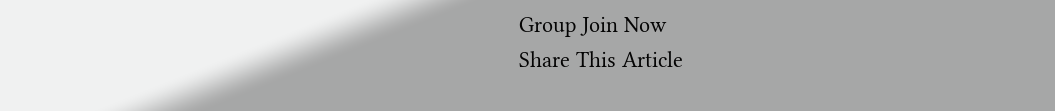Group Join Now
Share This Article